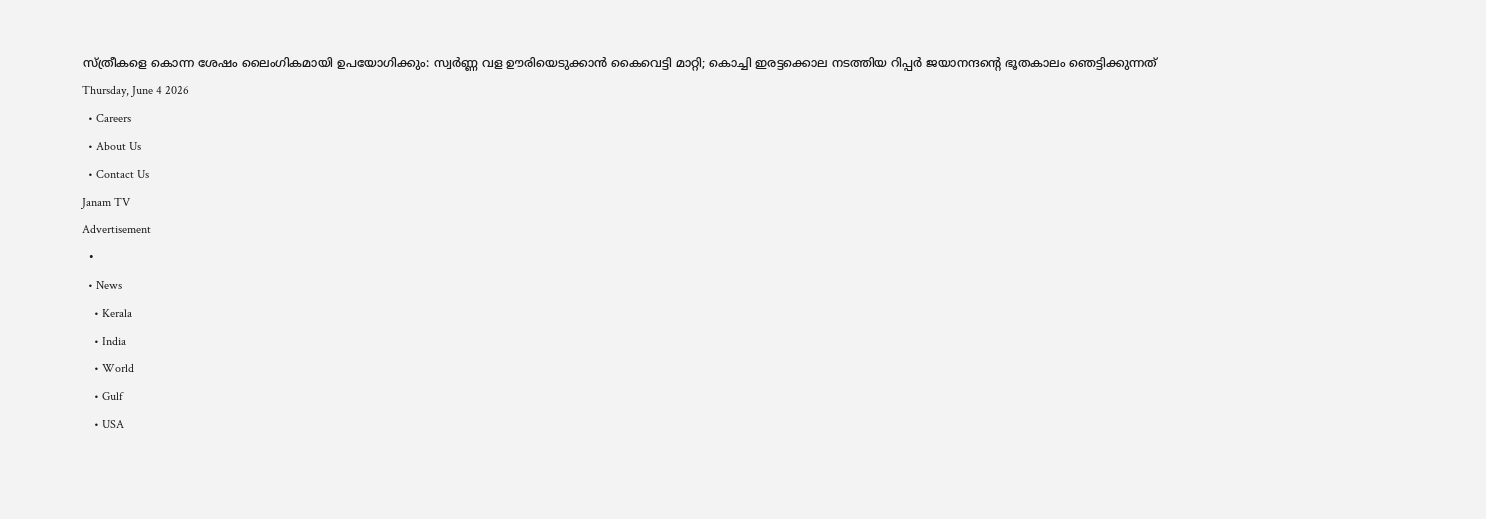സ്ത്രീകളെ കൊന്ന ശേഷം ലൈംഗികമായി ഉപയോഗിക്കും: സ്വർണ്ണ വള ഊരിയെടുക്കാൻ കൈവെട്ടി മാറ്റി; കൊച്ചി ഇരട്ടക്കൊല നടത്തിയ റിപ്പർ ജയാനന്ദന്റെ ഭൂതകാലം ഞെട്ടിക്കുന്നത്
Thursday, June 4 2026
  • Careers
  • About Us
  • Contact Us
Janam TV
Advertisement
  •
  • News
    • Kerala
    • India
    • World
    • Gulf
    • USA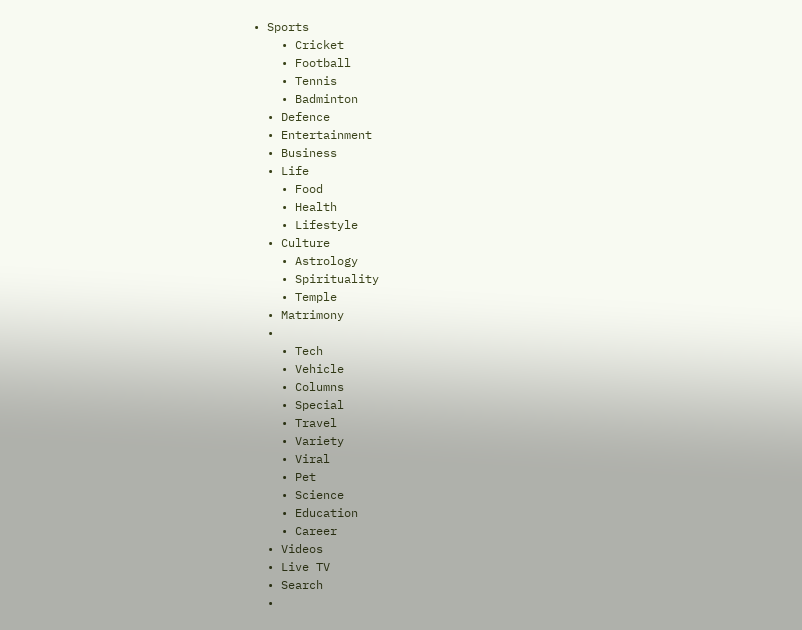• Sports
    • Cricket
    • Football
    • Tennis
    • Badminton
  • Defence
  • Entertainment
  • Business
  • Life
    • Food
    • Health
    • Lifestyle
  • Culture
    • Astrology
    • Spirituality
    • Temple
  • Matrimony
  •
    • Tech
    • Vehicle
    • Columns
    • Special
    • Travel
    • Variety
    • Viral
    • Pet
    • Science
    • Education
    • Career
  • Videos
  • Live TV
  • Search
  •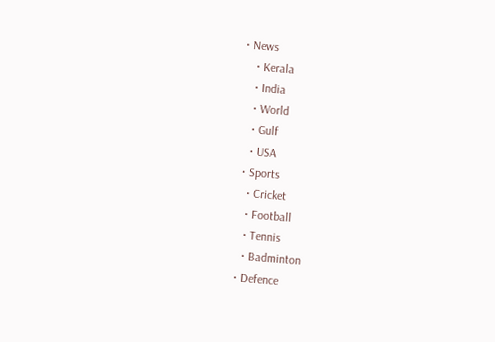• News
    • Kerala
    • India
    • World
    • Gulf
    • USA
  • Sports
    • Cricket
    • Football
    • Tennis
    • Badminton
  • Defence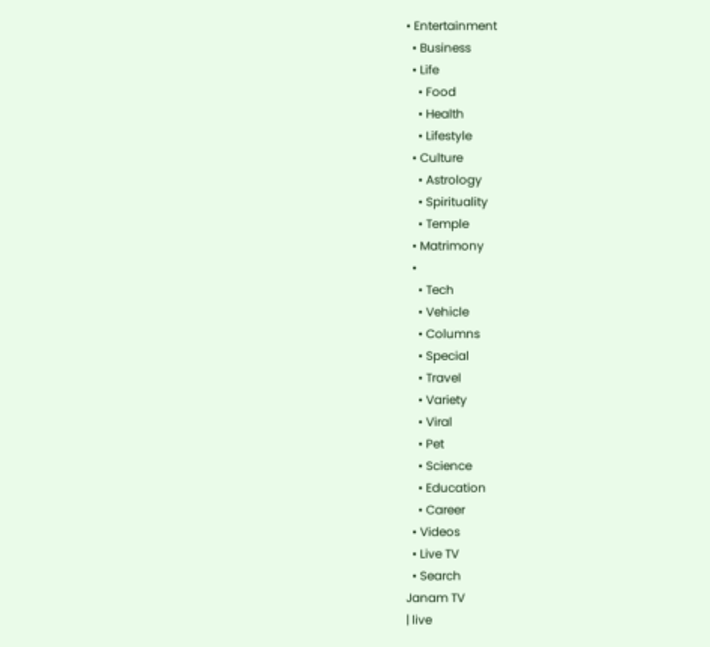• Entertainment
  • Business
  • Life
    • Food
    • Health
    • Lifestyle
  • Culture
    • Astrology
    • Spirituality
    • Temple
  • Matrimony
  •
    • Tech
    • Vehicle
    • Columns
    • Special
    • Travel
    • Variety
    • Viral
    • Pet
    • Science
    • Education
    • Career
  • Videos
  • Live TV
  • Search
Janam TV
| live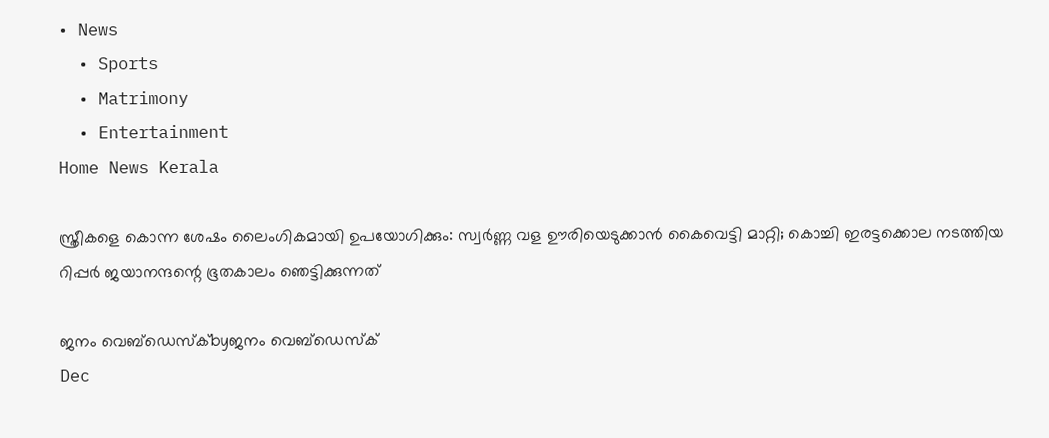• News
  • Sports
  • Matrimony
  • Entertainment
Home News Kerala

സ്ത്രീകളെ കൊന്ന ശേഷം ലൈംഗികമായി ഉപയോഗിക്കും: സ്വർണ്ണ വള ഊരിയെടുക്കാൻ കൈവെട്ടി മാറ്റി; കൊച്ചി ഇരട്ടക്കൊല നടത്തിയ റിപ്പർ ജയാനന്ദന്റെ ഭൂതകാലം ഞെട്ടിക്കുന്നത്

ജനം വെബ്‌ഡെസ്ക്byജനം വെബ്‌ഡെസ്ക്
Dec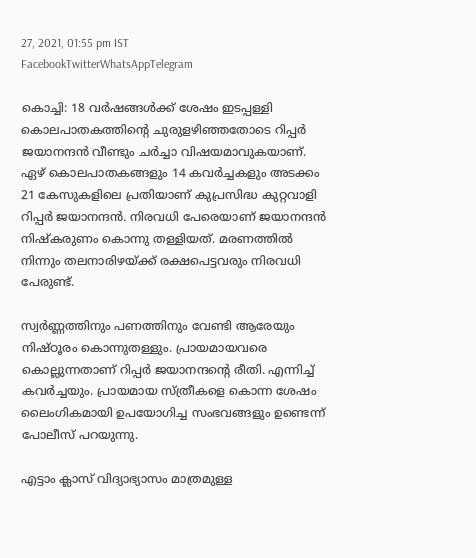27, 2021, 01:55 pm IST
FacebookTwitterWhatsAppTelegram

കൊച്ചി: 18 വർഷങ്ങൾക്ക് ശേഷം ഇടപ്പള്ളി കൊലപാതകത്തിന്റെ ചുരുളഴിഞ്ഞതോടെ റിപ്പർ ജയാനന്ദൻ വീണ്ടും ചർച്ചാ വിഷയമാവുകയാണ്. ഏഴ് കൊലപാതകങ്ങളും 14 കവർച്ചകളും അടക്കം 21 കേസുകളിലെ പ്രതിയാണ് കുപ്രസിദ്ധ കുറ്റവാളി റിപ്പർ ജയാനന്ദൻ. നിരവധി പേരെയാണ് ജയാനന്ദൻ നിഷ്‌കരുണം കൊന്നു തള്ളിയത്. മരണത്തിൽ നിന്നും തലനാരിഴയ്‌ക്ക് രക്ഷപെട്ടവരും നിരവധി പേരുണ്ട്.

സ്വർണ്ണത്തിനും പണത്തിനും വേണ്ടി ആരേയും നിഷ്ഠൂരം കൊന്നുതള്ളും. പ്രായമായവരെ കൊല്ലുന്നതാണ് റിപ്പർ ജയാനന്ദന്റെ രീതി. എന്നിച്ച് കവർച്ചയും. പ്രായമായ സ്ത്രീകളെ കൊന്ന ശേഷം ലൈംഗികമായി ഉപയോഗിച്ച സംഭവങ്ങളും ഉണ്ടെന്ന് പോലീസ് പറയുന്നു.

എട്ടാം ക്ലാസ് വിദ്യാഭ്യാസം മാത്രമുള്ള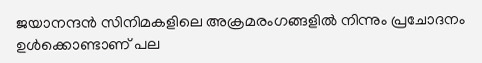ജയാനന്ദൻ സിനിമകളിലെ അക്രമരംഗങ്ങളിൽ നിന്നും പ്രചോദനം ഉൾക്കൊണ്ടാണ് പല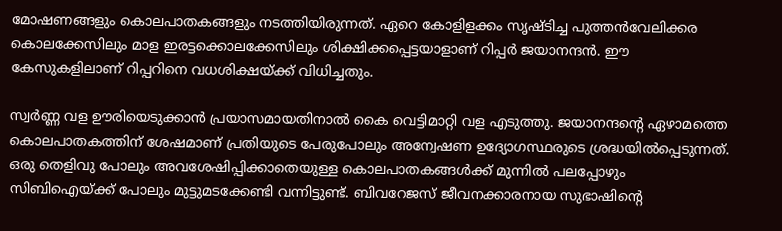മോഷണങ്ങളും കൊലപാതകങ്ങളും നടത്തിയിരുന്നത്. ഏറെ കോളിളക്കം സൃഷ്ടിച്ച പുത്തൻവേലിക്കര കൊലക്കേസിലും മാള ഇരട്ടക്കൊലക്കേസിലും ശിക്ഷിക്കപ്പെട്ടയാളാണ് റിപ്പർ ജയാനന്ദൻ. ഈ കേസുകളിലാണ് റിപ്പറിനെ വധശിക്ഷയ്‌ക്ക് വിധിച്ചതും.

സ്വർണ്ണ വള ഊരിയെടുക്കാൻ പ്രയാസമായതിനാൽ കൈ വെട്ടിമാറ്റി വള എടുത്തു. ജയാനന്ദന്റെ ഏഴാമത്തെ കൊലപാതകത്തിന് ശേഷമാണ് പ്രതിയുടെ പേരുപോലും അന്വേഷണ ഉദ്യോഗസ്ഥരുടെ ശ്രദ്ധയിൽപ്പെടുന്നത്. ഒരു തെളിവു പോലും അവശേഷിപ്പിക്കാതെയുള്ള കൊലപാതകങ്ങൾക്ക് മുന്നിൽ പലപ്പോഴും സിബിഐയ്‌ക്ക് പോലും മുട്ടുമടക്കേണ്ടി വന്നിട്ടുണ്ട്. ബിവറേജസ് ജീവനക്കാരനായ സുഭാഷിന്റെ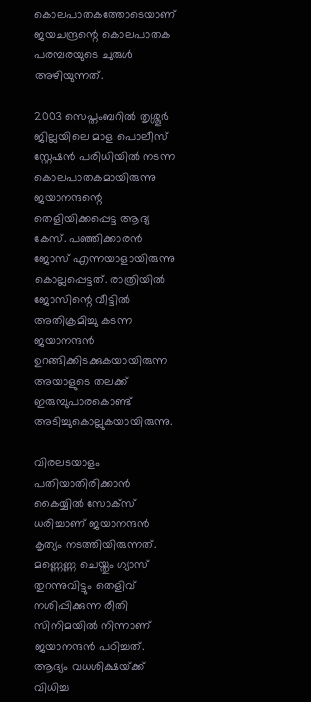കൊലപാതകത്തോടെയാണ് ജയചന്ദ്രന്റെ കൊലപാതക പരമ്പരയുടെ ചുരുൾ അഴിയുന്നത്.

2003 സെപ്തംബറിൽ തൃശ്ശൂർ ജില്ലയിലെ മാള പൊലീസ് സ്റ്റേഷൻ പരിധിയിൽ നടന്ന കൊലപാതകമായിരുന്നു ജയാനന്ദന്റെ തെളിയിക്കപ്പെട്ട ആദ്യ കേസ്. പഞ്ഞിക്കാരൻ ജോസ് എന്നയാളായിരുന്നു കൊല്ലപ്പെട്ടത്. രാത്രിയിൽ ജോസിന്റെ വീട്ടിൽ അതിക്രമിച്ചു കടന്ന ജയാനന്ദൻ ഉറങ്ങിക്കിടക്കുകയായിരുന്ന അയാളുടെ തലക്ക് ഇരുമ്പുപാരകൊണ്ട് അടിച്ചുകൊല്ലുകയായിരുന്നു.

വിരലടയാളം പതിയാതിരിക്കാൻ കൈയ്യിൽ സോക്‌സ് ധരിച്ചാണ് ജയാനന്ദൻ കൃത്യം നടത്തിയിരുന്നത്. മണ്ണെണ്ണ ചെയ്തും ഗ്യാസ് തുറന്നുവിട്ടും തെളിവ് നശിപ്പിക്കുന്ന രീതി സിനിമയിൽ നിന്നാണ് ജയാനന്ദൻ പഠിച്ചത്. ആദ്യം വധശിക്ഷയ്‌ക്ക് വിധിച്ച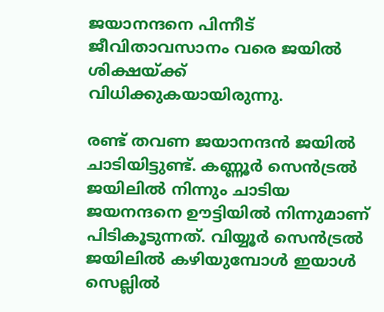ജയാനന്ദനെ പിന്നീട് ജീവിതാവസാനം വരെ ജയിൽ ശിക്ഷയ്‌ക്ക് വിധിക്കുകയായിരുന്നു.

രണ്ട് തവണ ജയാനന്ദൻ ജയിൽ ചാടിയിട്ടുണ്ട്. കണ്ണൂർ സെൻട്രൽ ജയിലിൽ നിന്നും ചാടിയ ജയനന്ദനെ ഊട്ടിയിൽ നിന്നുമാണ് പിടികൂടുന്നത്. വിയ്യൂർ സെൻട്രൽ ജയിലിൽ കഴിയുമ്പോൾ ഇയാൾ സെല്ലിൽ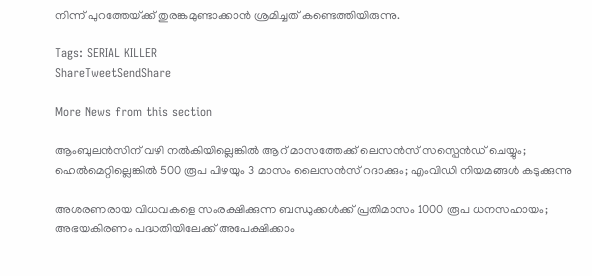നിന്ന് പുറത്തേയ്‌ക്ക് തുരങ്കമുണ്ടാക്കാൻ ശ്രമിച്ചത് കണ്ടെത്തിയിരുന്നു.

Tags: SERIAL KILLER
ShareTweetSendShare

More News from this section

ആംബുലന്‍സിന് വഴി നല്‍കിയില്ലെങ്കിൽ ആറ് മാസത്തേക്ക് ലെസൻസ് സസ്പെൻഡ് ചെയ്യും; ഹെൽമെറ്റില്ലെങ്കിൽ 500 രൂപ പിഴയും 3 മാസം ലൈസൻസ് റദാക്കും; എംവിഡി നിയമങ്ങൾ കടുക്കുന്നു

അശരണരായ വിധവകളെ സംരക്ഷിക്കുന്ന ബന്ധുക്കൾക്ക് പ്രതിമാസം 1000 രൂപ ധനസഹായം; അഭയകിരണം പദ്ധതിയിലേക്ക് അപേക്ഷിക്കാം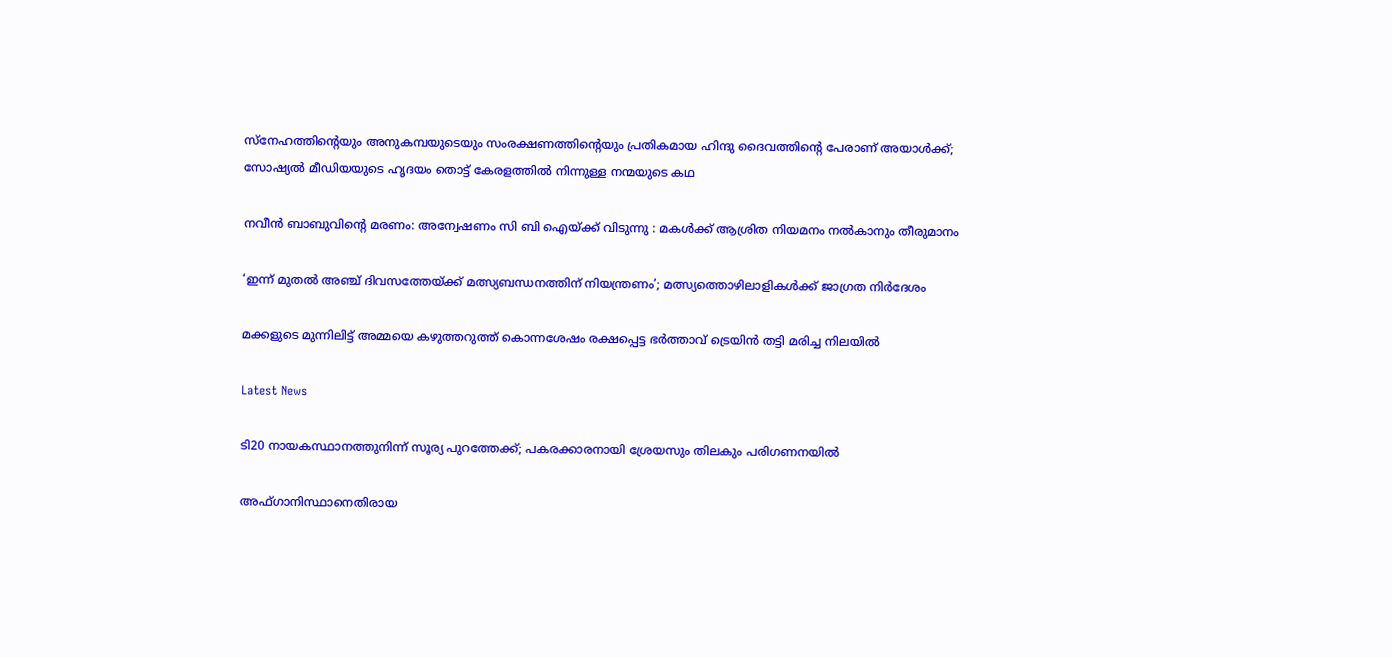സ്നേഹത്തിന്റെയും അനുകമ്പയുടെയും സംരക്ഷണത്തിന്റെയും പ്രതികമായ ഹിന്ദു ദൈവത്തിന്റെ പേരാണ് അയാൾക്ക്; സോഷ്യൽ മീഡിയയുടെ ഹൃദയം തൊട്ട് കേരളത്തിൽ നിന്നുള്ള നന്മയുടെ കഥ

നവീന്‍ ബാബുവിന്റെ മരണം: അന്വേഷണം സി ബി ഐയ്‌ക്ക് വിടുന്നു : മകള്‍ക്ക് ആശ്രിത നിയമനം നല്‍കാനും തീരുമാനം

‘ഇന്ന് മുതൽ അഞ്ച് ദിവസത്തേയ്‌ക്ക് മത്സ്യബന്ധനത്തിന് നിയന്ത്രണം’; മത്സ്യത്തൊഴിലാളികൾക്ക് ജാഗ്രത നിർദേശം

മക്കളുടെ മുന്നിലിട്ട് അമ്മയെ കഴുത്തറുത്ത് കൊന്നശേഷം രക്ഷപ്പെട്ട ഭര്‍ത്താവ് ട്രെയിന്‍ തട്ടി മരിച്ച നിലയില്‍

Latest News

ടി20 നായകസ്ഥാനത്തുനിന്ന് സൂര്യ പുറത്തേക്ക്; പകരക്കാരനായി ശ്രേയസും തിലകും പരിഗണനയില്‍

അഫ്ഗാനിസ്ഥാനെതിരായ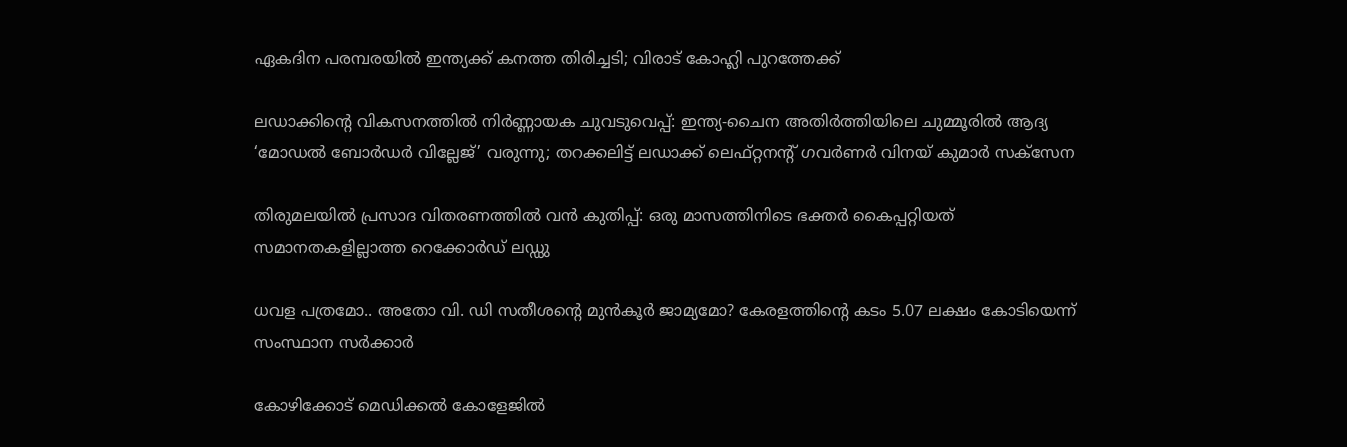ഏകദിന പരമ്പരയില്‍ ഇന്ത്യക്ക് കനത്ത തിരിച്ചടി; വിരാട് കോഹ്ലി പുറത്തേക്ക്

ലഡാക്കിന്റെ വികസനത്തില്‍ നിര്‍ണ്ണായക ചുവടുവെപ്പ്: ഇന്ത്യ-ചൈന അതിര്‍ത്തിയിലെ ചുമ്മൂരില്‍ ആദ്യ ‘മോഡല്‍ ബോര്‍ഡര്‍ വില്ലേജ്’ വരുന്നു; തറക്കലിട്ട് ലഡാക്ക് ലെഫ്റ്റനന്റ് ഗവര്‍ണര്‍ വിനയ് കുമാര്‍ സക്‌സേന

തിരുമലയില്‍ പ്രസാദ വിതരണത്തില്‍ വന്‍ കുതിപ്പ്: ഒരു മാസത്തിനിടെ ഭക്തര്‍ കൈപ്പറ്റിയത് സമാനതകളില്ലാത്ത റെക്കോര്‍ഡ് ലഡ്ഡു

ധവള പത്രമോ.. അതോ വി. ഡി സതീശന്റെ മുൻകൂർ ജാമ്യമോ? കേരളത്തിന്റെ കടം 5.07 ലക്ഷം കോടിയെന്ന് സംസ്ഥാന സർക്കാർ

കോഴിക്കോട് മെഡിക്കല്‍ കോളേജില്‍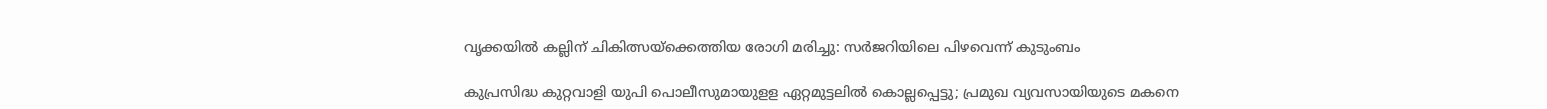വൃക്കയിൽ കല്ലിന് ചികിത്സയ്‌ക്കെത്തിയ രോഗി മരിച്ചു: സര്‍ജറിയിലെ പിഴവെന്ന് കുടുംബം

കുപ്രസിദ്ധ കുറ്റവാളി യുപി പൊലീസുമായുളള ഏറ്റമുട്ടലിൽ കൊല്ലപ്പെട്ടു; പ്രമുഖ വ്യവസായിയുടെ മകനെ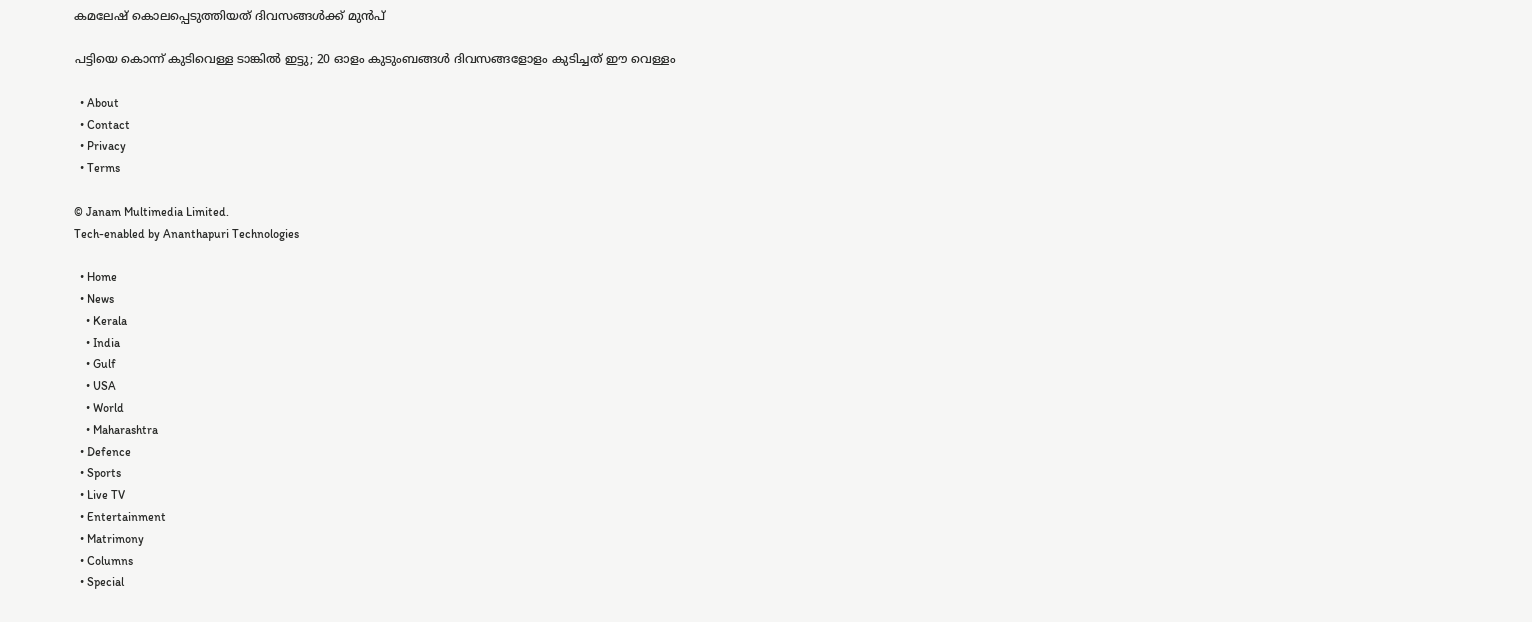കമലേഷ് കൊലപ്പെടുത്തിയത് ദിവസങ്ങൾക്ക് മുൻപ്

പട്ടിയെ കൊന്ന് കുടിവെള്ള ടാങ്കിൽ ഇട്ടു; 20 ഓളം കുടുംബങ്ങൾ ദിവസങ്ങളോളം കുടിച്ചത് ഈ വെള്ളം

  • About
  • Contact
  • Privacy
  • Terms

© Janam Multimedia Limited.
Tech-enabled by Ananthapuri Technologies

  • Home
  • News
    • Kerala
    • India
    • Gulf
    • USA
    • World
    • Maharashtra
  • Defence
  • Sports
  • Live TV
  • Entertainment
  • Matrimony
  • Columns
  • Special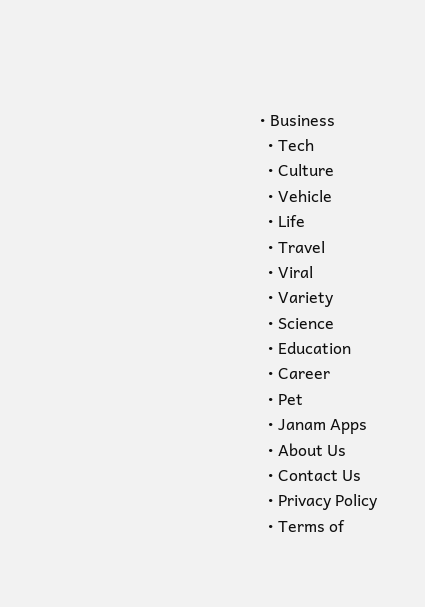• Business
  • Tech
  • Culture
  • Vehicle
  • Life
  • Travel
  • Viral
  • Variety
  • Science
  • Education
  • Career
  • Pet
  • Janam Apps
  • About Us
  • Contact Us
  • Privacy Policy
  • Terms of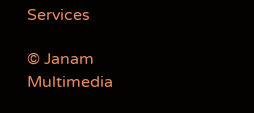Services

© Janam Multimedia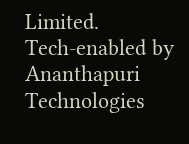Limited.
Tech-enabled by Ananthapuri Technologies